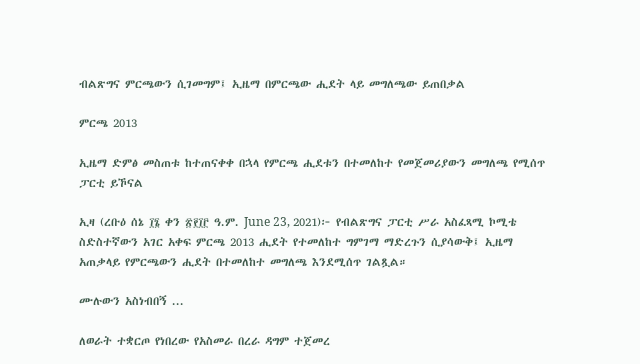ብልጽግና ምርጫውን ሲገመግም፤ ኢዜማ በምርጫው ሒደት ላይ መግለጫው ይጠበቃል

ምርጫ 2013

ኢዜማ ድምፅ መስጠቱ ከተጠናቀቀ በኋላ የምርጫ ሒደቱን በተመለከተ የመጀመሪያውን መግለጫ የሚሰጥ ፓርቲ ይኾናል

ኢዛ (ረቡዕ ሰኔ ፲፮ ቀን ፳፻፲፫ ዓ.ም. June 23, 2021)፦ የብልጽግና ፓርቲ ሥራ አስፈጻሚ ኮሚቴ ስድስተኛውን አገር አቀፍ ምርጫ 2013 ሒደት የተመለከተ ግምገማ ማድረጉን ሲያሳውቅ፤ ኢዜማ አጠቃላይ የምርጫውን ሒደት በተመለከተ መግለጫ እንደሚሰጥ ገልጿል።

ሙሉውን አስነብበኝ ...

ለወራት ተቋርጦ የነበረው የአስመራ በረራ ዳግም ተጀመረ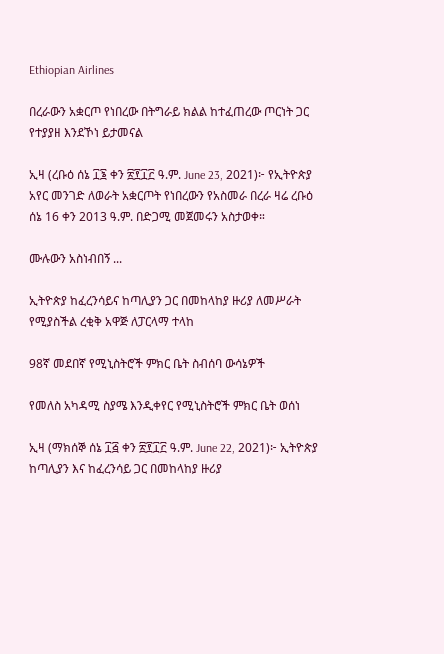Ethiopian Airlines

በረራውን አቋርጦ የነበረው በትግራይ ክልል ከተፈጠረው ጦርነት ጋር የተያያዘ እንደኾነ ይታመናል

ኢዛ (ረቡዕ ሰኔ ፲፮ ቀን ፳፻፲፫ ዓ.ም. June 23, 2021)፦ የኢትዮጵያ አየር መንገድ ለወራት አቋርጦት የነበረውን የአስመራ በረራ ዛሬ ረቡዕ ሰኔ 16 ቀን 2013 ዓ.ም. በድጋሚ መጀመሩን አስታወቀ።

ሙሉውን አስነብበኝ ...

ኢትዮጵያ ከፈረንሳይና ከጣሊያን ጋር በመከላከያ ዙሪያ ለመሥራት የሚያስችል ረቂቅ አዋጅ ለፓርላማ ተላከ

98ኛ መደበኛ የሚኒስትሮች ምክር ቤት ስብሰባ ውሳኔዎች

የመለስ አካዳሚ ስያሜ እንዲቀየር የሚኒስትሮች ምክር ቤት ወሰነ

ኢዛ (ማክሰኞ ሰኔ ፲፭ ቀን ፳፻፲፫ ዓ.ም. June 22, 2021)፦ ኢትዮጵያ ከጣሊያን እና ከፈረንሳይ ጋር በመከላከያ ዙሪያ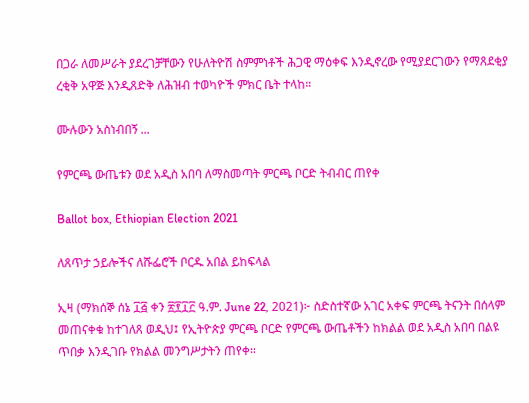በጋራ ለመሥራት ያደረገቻቸውን የሁለትዮሽ ስምምነቶች ሕጋዊ ማዕቀፍ እንዲኖረው የሚያደርገውን የማጸደቂያ ረቂቅ አዋጅ እንዲጸድቅ ለሕዝብ ተወካዮች ምክር ቤት ተላከ።

ሙሉውን አስነብበኝ ...

የምርጫ ውጤቱን ወደ አዲስ አበባ ለማስመጣት ምርጫ ቦርድ ትብብር ጠየቀ

Ballot box, Ethiopian Election 2021

ለጸጥታ ኃይሎችና ለሹፌሮች ቦርዱ አበል ይከፍላል

ኢዛ (ማክሰኞ ሰኔ ፲፭ ቀን ፳፻፲፫ ዓ.ም. June 22, 2021)፦ ስድስተኛው አገር አቀፍ ምርጫ ትናንት በሰላም መጠናቀቁ ከተገለጸ ወዲህ፤ የኢትዮጵያ ምርጫ ቦርድ የምርጫ ውጤቶችን ከክልል ወደ አዲስ አበባ በልዩ ጥበቃ እንዲገቡ የክልል መንግሥታትን ጠየቀ።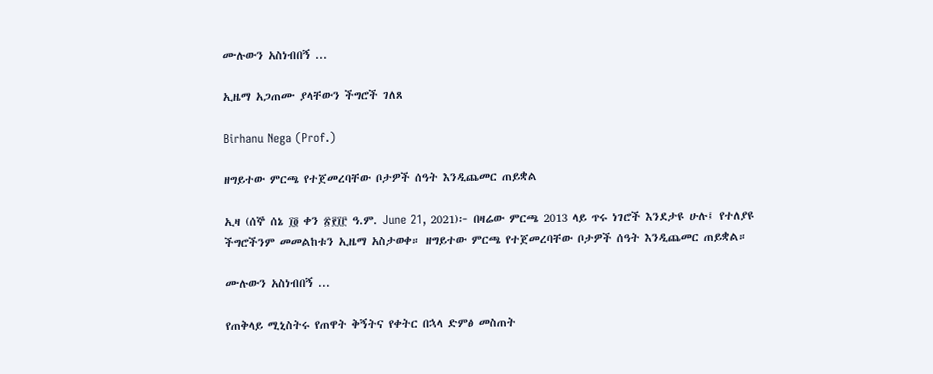ሙሉውን አስነብበኝ ...

ኢዜማ አጋጠሙ ያላቸውን ችግሮች ገለጸ

Birhanu Nega (Prof.)

ዘግይተው ምርጫ የተጀመረባቸው ቦታዎች ሰዓት እንዲጨመር ጠይቋል

ኢዛ (ሰኞ ሰኔ ፲፬ ቀን ፳፻፲፫ ዓ.ም. June 21, 2021)፦ በዛሬው ምርጫ 2013 ላይ ጥሩ ነገሮች እንደታዩ ሁሉ፤ የተለያዩ ችግሮችንም መመልከቱን ኢዜማ አስታወቀ። ዘግይተው ምርጫ የተጀመረባቸው ቦታዎች ሰዓት እንዲጨመር ጠይቋል።

ሙሉውን አስነብበኝ ...

የጠቅላይ ሚኒስትሩ የጠዋት ቅኝትና የቀትር በኋላ ድምፅ መስጠት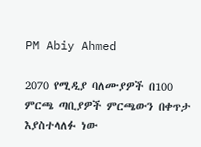PM Abiy Ahmed

2070 የሚዲያ ባለሙያዎች በ100 ምርጫ ጣቢያዎች ምርጫውን በቀጥታ እያስተላለፉ ነው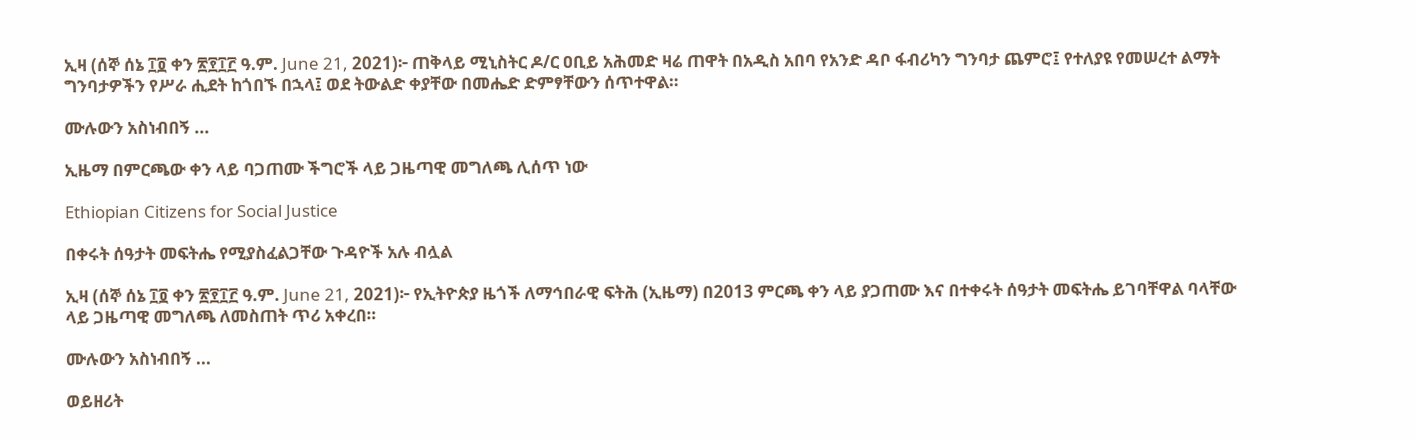ኢዛ (ሰኞ ሰኔ ፲፬ ቀን ፳፻፲፫ ዓ.ም. June 21, 2021)፦ ጠቅላይ ሚኒስትር ዶ/ር ዐቢይ አሕመድ ዛሬ ጠዋት በአዲስ አበባ የአንድ ዳቦ ፋብሪካን ግንባታ ጨምሮ፤ የተለያዩ የመሠረተ ልማት ግንባታዎችን የሥራ ሒደት ከጎበኙ በኋላ፤ ወደ ትውልድ ቀያቸው በመሔድ ድምፃቸውን ሰጥተዋል።

ሙሉውን አስነብበኝ ...

ኢዜማ በምርጫው ቀን ላይ ባጋጠሙ ችግሮች ላይ ጋዜጣዊ መግለጫ ሊሰጥ ነው

Ethiopian Citizens for Social Justice

በቀሩት ሰዓታት መፍትሔ የሚያስፈልጋቸው ጉዳዮች አሉ ብሏል

ኢዛ (ሰኞ ሰኔ ፲፬ ቀን ፳፻፲፫ ዓ.ም. June 21, 2021)፦ የኢትዮጵያ ዜጎች ለማኅበራዊ ፍትሕ (ኢዜማ) በ2013 ምርጫ ቀን ላይ ያጋጠሙ እና በተቀሩት ሰዓታት መፍትሔ ይገባቸዋል ባላቸው ላይ ጋዜጣዊ መግለጫ ለመስጠት ጥሪ አቀረበ።

ሙሉውን አስነብበኝ ...

ወይዘሪት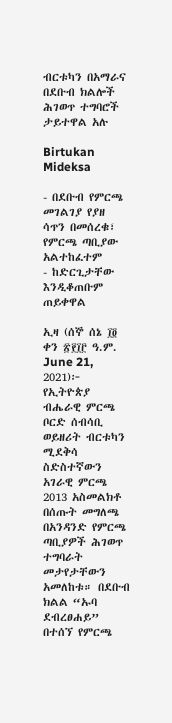ብርቱካን በአማራና በደቡብ ክልሎች ሕገወጥ ተግባሮች ታይተዋል አሉ

Birtukan Mideksa

- በደቡብ የምርጫ መገልገያ የያዘ ሳጥን በመሰረቁ፣ የምርጫ ጣቢያው አልተከፈተም
- ከድርጊታቸው እንዲቆጠቡም ጠይቀዋል

ኢዛ (ሰኞ ሰኔ ፲፬ ቀን ፳፻፲፫ ዓ.ም. June 21, 2021)፦ የኢትዮጵያ ብሔራዊ ምርጫ ቦርድ ሰብሳቢ ወይዘሪት ብርቱካን ሚደቅሳ ስድስተኛውን አገራዊ ምርጫ 2013 አስመልክቶ በሰጡት መግለጫ በአንዳንድ የምርጫ ጣቢያዎች ሕገወጥ ተግባራት መታየታቸውን አመለከቱ። በደቡብ ክልል “ኡባ ደብረፀሐይ” በተሰኘ የምርጫ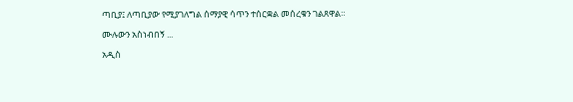ጣቢያ፤ ለጣቢያው የሚያገለግል ሰማያዊ ሳጥን ተሰርቋል መሰረቁን ገልጸዋል።

ሙሉውን አስነብበኝ ...

አዲስ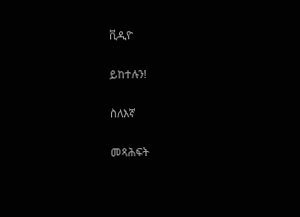ቪዲዮ

ይከተሉን!

ስለእኛ

መጻሕፍት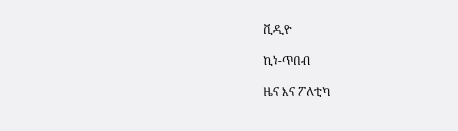ቪዲዮ

ኪነ-ጥበብ

ዜና እና ፖለቲካ